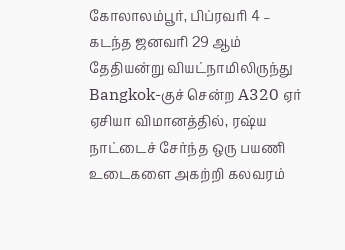கோலாலம்பூர், பிப்ரவரி 4 – கடந்த ஜனவரி 29 ஆம் தேதியன்று வியட்நாமிலிருந்து Bangkok-குச் சென்ற A320 ஏர் ஏசியா விமானத்தில், ரஷ்ய நாட்டைச் சேர்ந்த ஒரு பயணி உடைகளை அகற்றி கலவரம்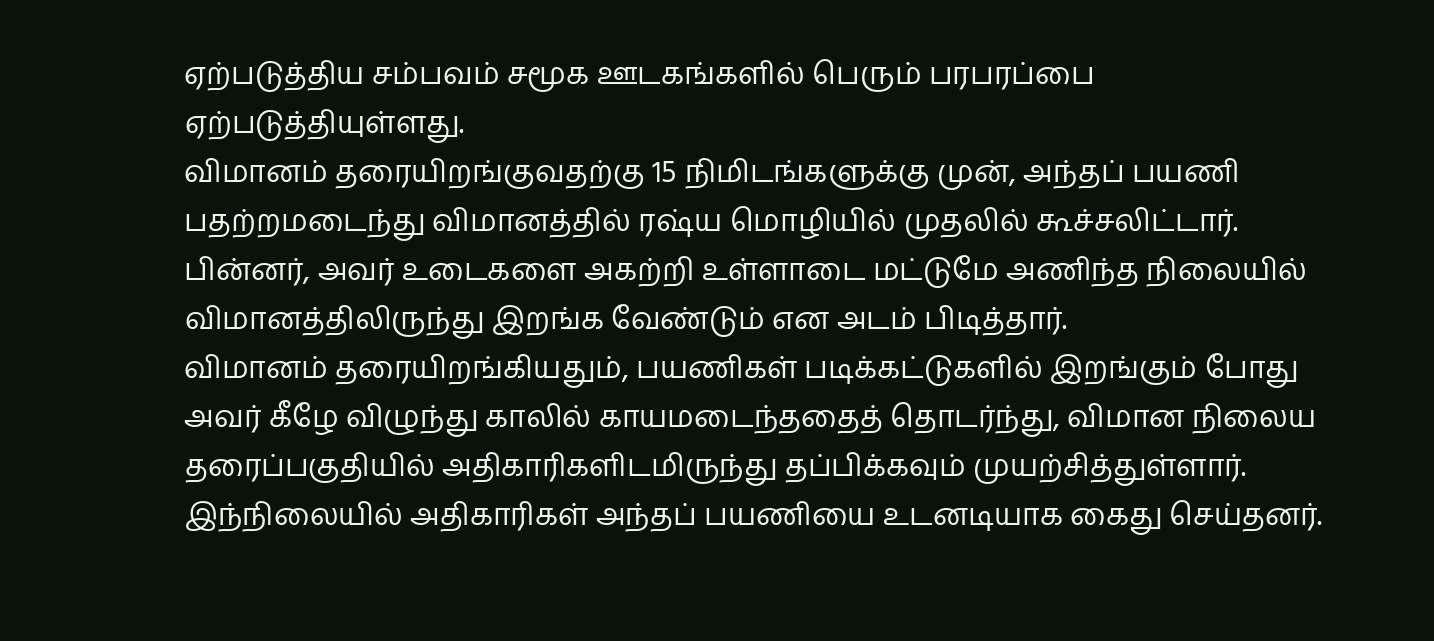ஏற்படுத்திய சம்பவம் சமூக ஊடகங்களில் பெரும் பரபரப்பை ஏற்படுத்தியுள்ளது.
விமானம் தரையிறங்குவதற்கு 15 நிமிடங்களுக்கு முன், அந்தப் பயணி பதற்றமடைந்து விமானத்தில் ரஷ்ய மொழியில் முதலில் கூச்சலிட்டார். பின்னர், அவர் உடைகளை அகற்றி உள்ளாடை மட்டுமே அணிந்த நிலையில் விமானத்திலிருந்து இறங்க வேண்டும் என அடம் பிடித்தார்.
விமானம் தரையிறங்கியதும், பயணிகள் படிக்கட்டுகளில் இறங்கும் போது அவர் கீழே விழுந்து காலில் காயமடைந்ததைத் தொடர்ந்து, விமான நிலைய தரைப்பகுதியில் அதிகாரிகளிடமிருந்து தப்பிக்கவும் முயற்சித்துள்ளார்.
இந்நிலையில் அதிகாரிகள் அந்தப் பயணியை உடனடியாக கைது செய்தனர்.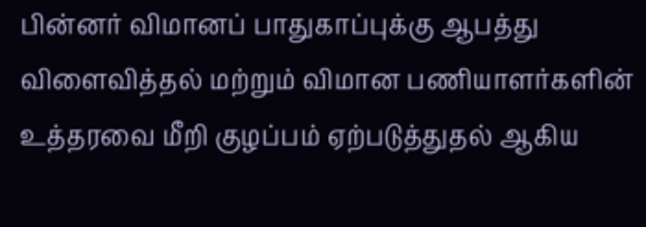பின்னர் விமானப் பாதுகாப்புக்கு ஆபத்து விளைவித்தல் மற்றும் விமான பணியாளர்களின் உத்தரவை மீறி குழப்பம் ஏற்படுத்துதல் ஆகிய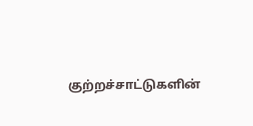குற்றச்சாட்டுகளின்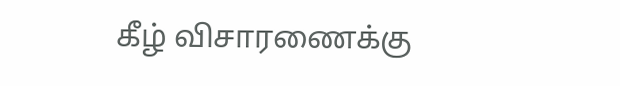கீழ் விசாரணைக்கு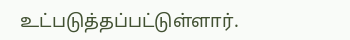உட்படுத்தப்பட்டுள்ளார்.